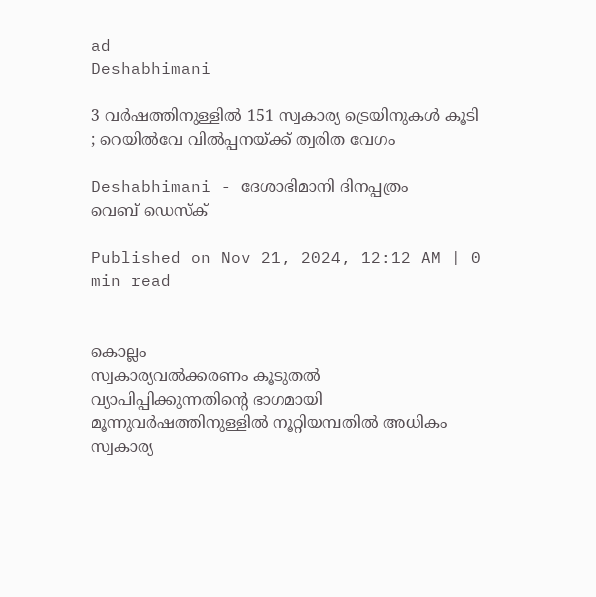ad
Deshabhimani

3 വർഷത്തിനുള്ളിൽ 151 സ്വകാര്യ ട്രെയിനുകൾ കൂടി ; റെയിൽവേ വിൽപ്പനയ്‌ക്ക്‌ ത്വരിത വേഗം

Deshabhimani - ദേശാഭിമാനി ദിനപ്പത്രം
വെബ് ഡെസ്ക്

Published on Nov 21, 2024, 12:12 AM | 0 min read


കൊല്ലം
സ്വകാര്യവൽക്കരണം കൂടുതൽ വ്യാപിപ്പിക്കുന്നതിന്റെ ഭാഗമായി മൂന്നുവർഷത്തിനുള്ളിൽ നൂറ്റിയമ്പതിൽ അധികം സ്വകാര്യ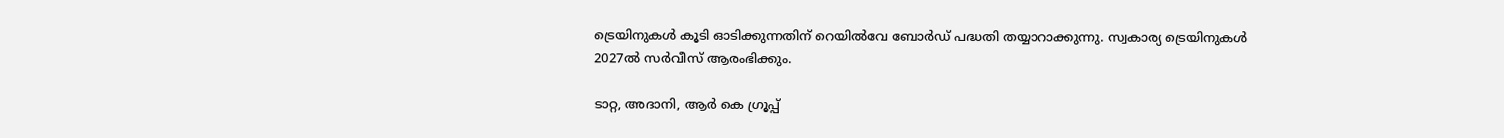ട്രെയിനുകൾ കൂടി ഓടിക്കുന്നതിന്‌ റെയിൽവേ ബോർഡ് പദ്ധതി തയ്യാറാക്കുന്നു. സ്വകാര്യ ട്രെയിനുകൾ 2027ൽ സർവീസ്‌ ആരംഭിക്കും.

ടാറ്റ, അദാനി, ആർ കെ ഗ്രൂപ്പ്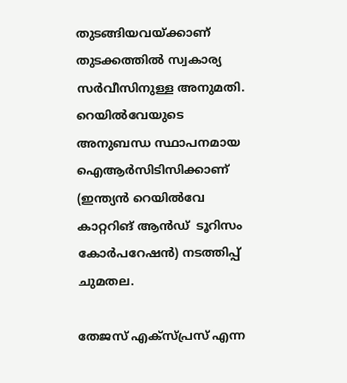തുടങ്ങിയവയ്‌ക്കാണ്‌ തുടക്കത്തിൽ സ്വകാര്യ സർവീസിനുള്ള അനുമതി. റെയിൽവേയുടെ അനുബന്ധ സ്ഥാപനമായ ഐആർസിടിസിക്കാണ് (ഇന്ത്യൻ റെയിൽവേ കാറ്ററിങ്‌ ആൻഡ്‌  ടൂറിസം കോർപറേഷൻ) നടത്തിപ്പ്‌ ചുമതല.

തേജസ് എക്‌സ്‌പ്രസ് എന്ന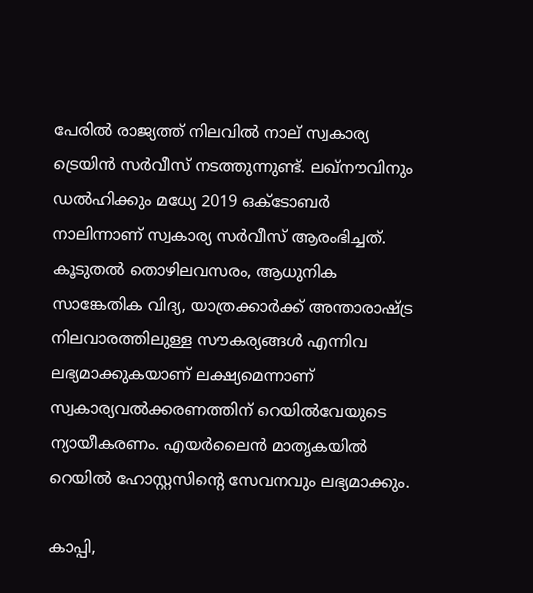പേരിൽ രാജ്യത്ത് നിലവിൽ നാല്‌ സ്വകാര്യ ട്രെയിൻ സർവീസ്‌ നടത്തുന്നുണ്ട്. ലഖ്‌നൗവിനും ഡൽഹിക്കും മധ്യേ 2019 ഒക്ടോബർ നാലിന്നാണ് സ്വകാര്യ സർവീസ്‌ ആരംഭിച്ചത്. കൂടുതൽ തൊഴിലവസരം, ആധുനിക സാങ്കേതിക വിദ്യ, യാത്രക്കാർക്ക് അന്താരാഷ്ട്ര നിലവാരത്തിലുള്ള സൗകര്യങ്ങൾ എന്നിവ ലഭ്യമാക്കുകയാണ്‌ ലക്ഷ്യമെന്നാണ്‌ സ്വകാര്യവൽക്കരണത്തിന്‌ റെയിൽവേയുടെ  ന്യായീകരണം. എയർലൈൻ മാതൃകയിൽ റെയിൽ ഹോസ്റ്റസിന്റെ സേവനവും ലഭ്യമാക്കും.

കാപ്പി,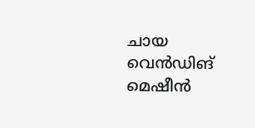ചായ വെൻഡിങ്‌ മെഷീൻ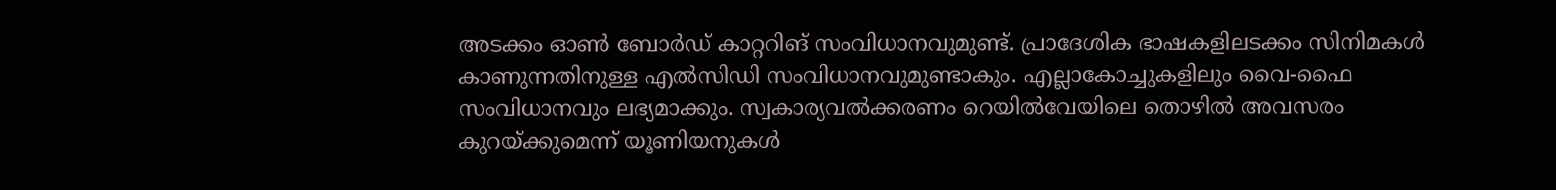അടക്കം ഓൺ ബോർഡ് കാറ്ററിങ്‌ സംവിധാനവുമുണ്ട്. പ്രാദേശിക ഭാഷകളിലടക്കം സിനിമകൾ കാണുന്നതിനുള്ള എൽസിഡി സംവിധാനവുമുണ്ടാകും. എല്ലാകോച്ചുകളിലും വൈ-ഫൈ സംവിധാനവും ലഭ്യമാക്കും. സ്വകാര്യവൽക്കരണം റെയിൽവേയിലെ തൊഴിൽ അവസരം കുറയ്‌ക്കുമെന്ന്‌ യൂണിയനുകൾ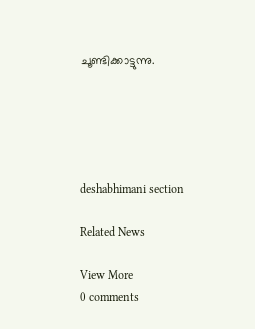ചൂണ്ടിക്കാട്ടുന്നു.





deshabhimani section

Related News

View More
0 comments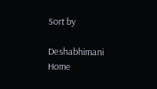Sort by

Deshabhimani
Home